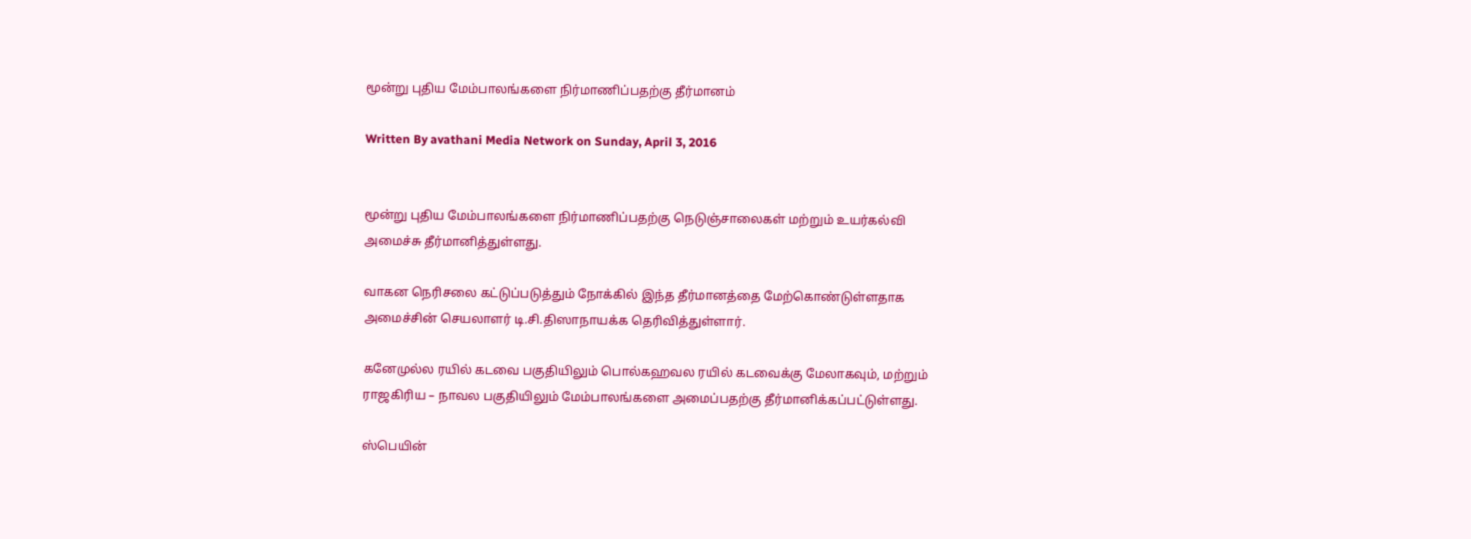மூன்று புதிய மேம்பாலங்களை நிர்மாணிப்பதற்கு தீர்மானம்

Written By avathani Media Network on Sunday, April 3, 2016


மூன்று புதிய மேம்பாலங்களை நிர்மாணிப்பதற்கு நெடுஞ்சாலைகள் மற்றும் உயர்கல்வி அமைச்சு தீர்மானித்துள்ளது.

வாகன நெரிசலை கட்டுப்படுத்தும் நோக்கில் இந்த தீர்மானத்தை மேற்கொண்டுள்ளதாக அமைச்சின் செயலாளர் டி.சி.திஸாநாயக்க தெரிவித்துள்ளார்.

கனேமுல்ல ரயில் கடவை பகுதியிலும் பொல்கஹவல ரயில் கடவைக்கு மேலாகவும், மற்றும் ராஜகிரிய – நாவல பகுதியிலும் மேம்பாலங்களை அமைப்பதற்கு தீர்மானிக்கப்பட்டுள்ளது.

ஸ்பெயின்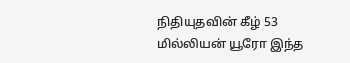நிதியுதவின் கீழ் 53 மில்லியன் யூரோ இந்த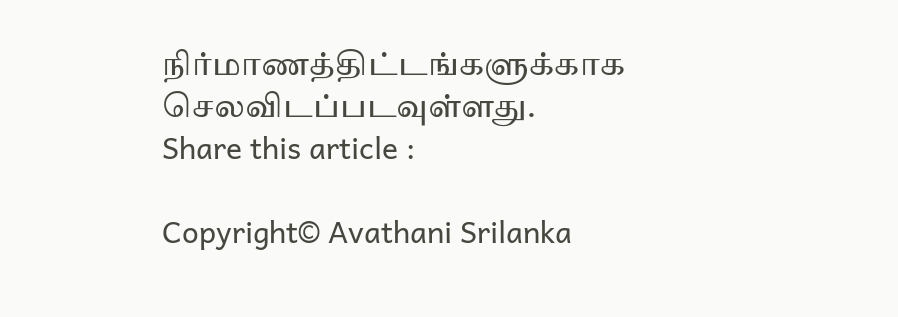நிர்மாணத்திட்டங்களுக்காக செலவிடப்படவுள்ளது.
Share this article :

Copyright© Avathani Srilanka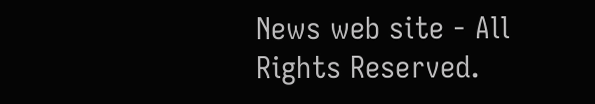News web site - All Rights Reserved.